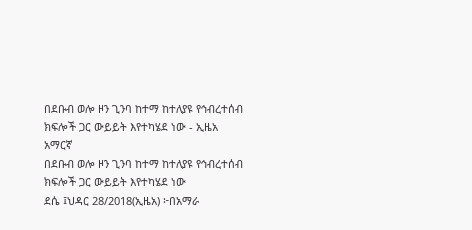በደቡብ ወሎ ዞን ጊንባ ከተማ ከተለያዩ የኅብረተሰብ ክፍሎች ጋር ውይይት እየተካሄደ ነው - ኢዜአ አማርኛ
በደቡብ ወሎ ዞን ጊንባ ከተማ ከተለያዩ የኅብረተሰብ ክፍሎች ጋር ውይይት እየተካሄደ ነው
ደሴ ፤ህዳር 28/2018(ኢዜአ) ፦በአማራ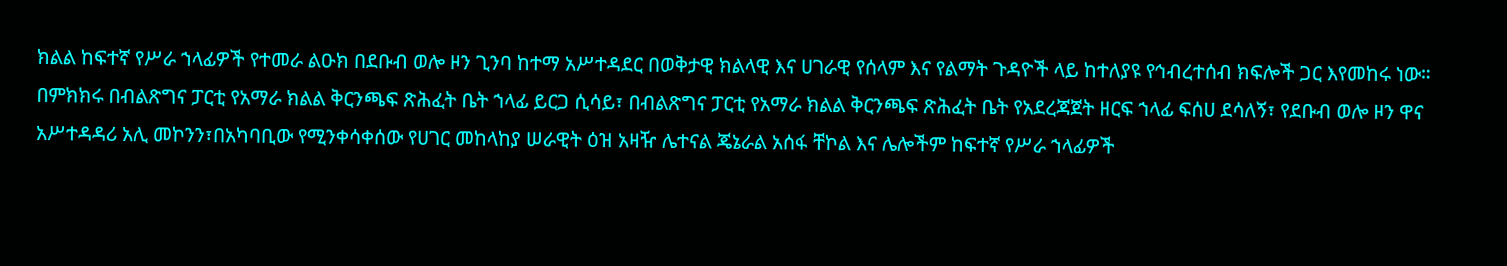ክልል ከፍተኛ የሥራ ኀላፊዎች የተመራ ልዑክ በደቡብ ወሎ ዞን ጊንባ ከተማ አሥተዳደር በወቅታዊ ክልላዊ እና ሀገራዊ የሰላም እና የልማት ጉዳዮች ላይ ከተለያዩ የኅብረተሰብ ክፍሎች ጋር እየመከሩ ነው።
በምክክሩ በብልጽግና ፓርቲ የአማራ ክልል ቅርንጫፍ ጽሕፈት ቤት ኀላፊ ይርጋ ሲሳይ፣ በብልጽግና ፓርቲ የአማራ ክልል ቅርንጫፍ ጽሕፈት ቤት የአደረጃጀት ዘርፍ ኀላፊ ፍሰሀ ደሳለኝ፣ የደቡብ ወሎ ዞን ዋና አሥተዳዳሪ አሊ መኮንን፣በአካባቢው የሚንቀሳቀሰው የሀገር መከላከያ ሠራዊት ዕዝ አዛዥ ሌተናል ጄኔራል አሰፋ ቸኮል እና ሌሎችም ከፍተኛ የሥራ ኀላፊዎች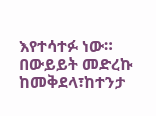እየተሳተፉ ነው።
በውይይት መድረኩ ከመቅደላ፣ከተንታ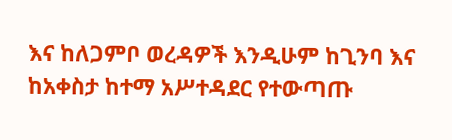እና ከለጋምቦ ወረዳዎች እንዲሁም ከጊንባ እና ከአቀስታ ከተማ አሥተዳደር የተውጣጡ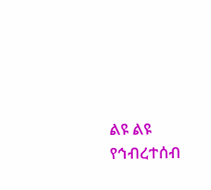ልዩ ልዩ የኅብረተሰብ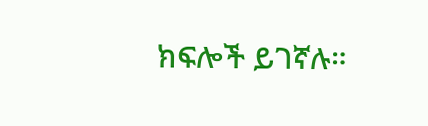ክፍሎች ይገኛሉ።